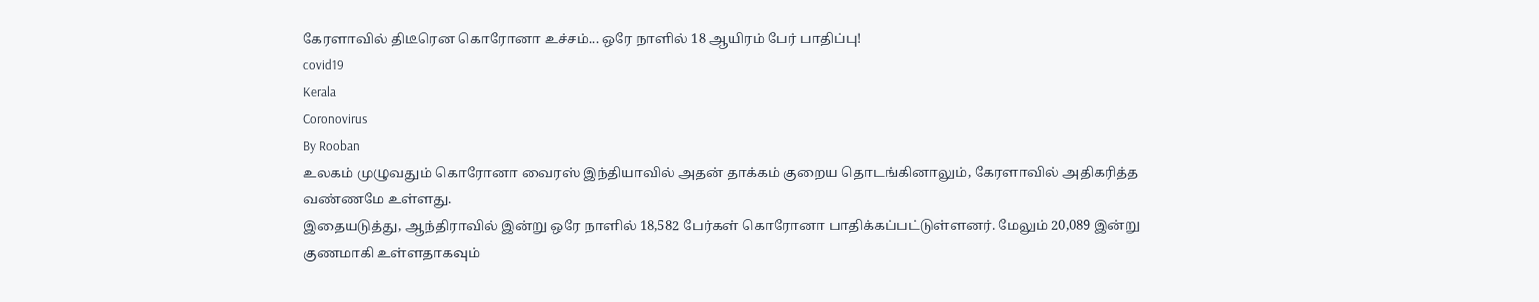கேரளாவில் திடீரென கொரோனா உச்சம்... ஒரே நாளில் 18 ஆயிரம் பேர் பாதிப்பு!
covid19
Kerala
Coronovirus
By Rooban
உலகம் முழுவதும் கொரோனா வைரஸ் இந்தியாவில் அதன் தாக்கம் குறைய தொடங்கினாலும், கேரளாவில் அதிகரித்த வண்ணமே உள்ளது.
இதையடுத்து, ஆந்திராவில் இன்று ஒரே நாளில் 18,582 பேர்கள் கொரோனா பாதிக்கப்பட்டுள்ளனர். மேலும் 20,089 இன்று குணமாகி உள்ளதாகவும்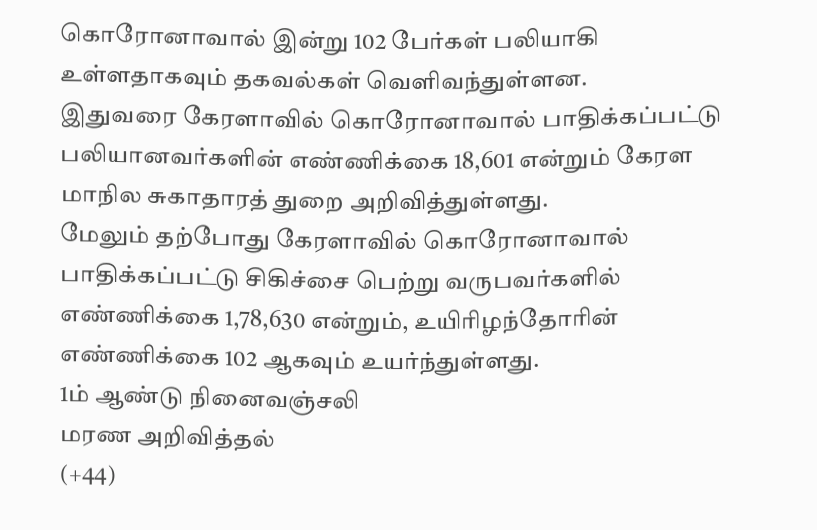கொரோனாவால் இன்று 102 பேர்கள் பலியாகி உள்ளதாகவும் தகவல்கள் வெளிவந்துள்ளன.
இதுவரை கேரளாவில் கொரோனாவால் பாதிக்கப்பட்டு பலியானவர்களின் எண்ணிக்கை 18,601 என்றும் கேரள மாநில சுகாதாரத் துறை அறிவித்துள்ளது.
மேலும் தற்போது கேரளாவில் கொரோனாவால் பாதிக்கப்பட்டு சிகிச்சை பெற்று வருபவர்களில் எண்ணிக்கை 1,78,630 என்றும், உயிரிழந்தோரின் எண்ணிக்கை 102 ஆகவும் உயர்ந்துள்ளது.
1ம் ஆண்டு நினைவஞ்சலி
மரண அறிவித்தல்
(+44)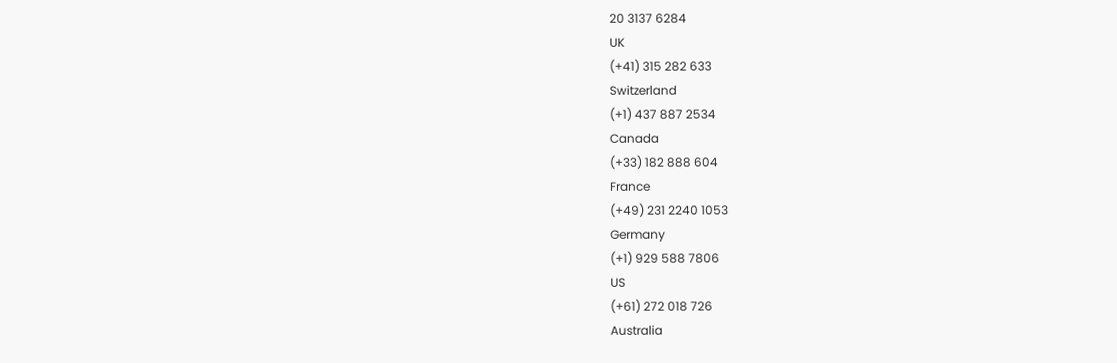20 3137 6284
UK
(+41) 315 282 633
Switzerland
(+1) 437 887 2534
Canada
(+33) 182 888 604
France
(+49) 231 2240 1053
Germany
(+1) 929 588 7806
US
(+61) 272 018 726
Australia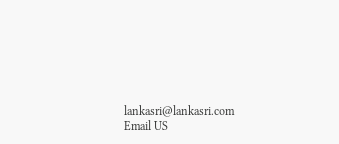lankasri@lankasri.com
Email US